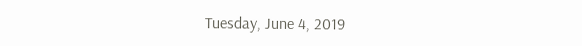Tuesday, June 4, 2019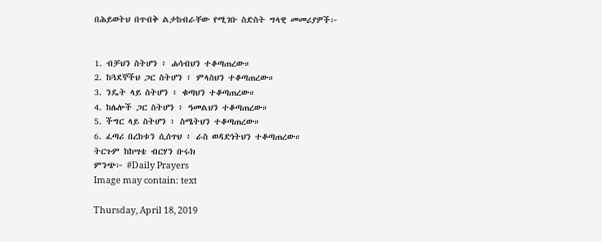በሕይወትህ በጥብቅ ልታከብራቸው የሚገቡ ስድስት ግላዊ መመሪያዎች፦


1. ብቻህን ስትሆን ፥ ሐሳብህን ተቆጣጠረው።
2. ከጓደኞችህ ጋር ስትሆን ፥ ምላስህን ተቆጣጠረው።
3. ንዴት ላይ ስትሆን ፥ ቁጣህን ተቆጣጠረው።
4. ከሌሎች ጋር ስትሆን ፥ ዓመልህን ተቆጣጠረው።
5. ችግር ላይ ስትሆን ፥ ስሜትህን ተቆጣጠረው።
6. ፈጣሪ በረከቱን ሲሰጥህ ፥ ራስ ወዳድነትህን ተቆጣጠረው።
ትርጉም ከከሣቴ ብርሃን ቡሩክ
ምንጭ፦ #Daily Prayers
Image may contain: text

Thursday, April 18, 2019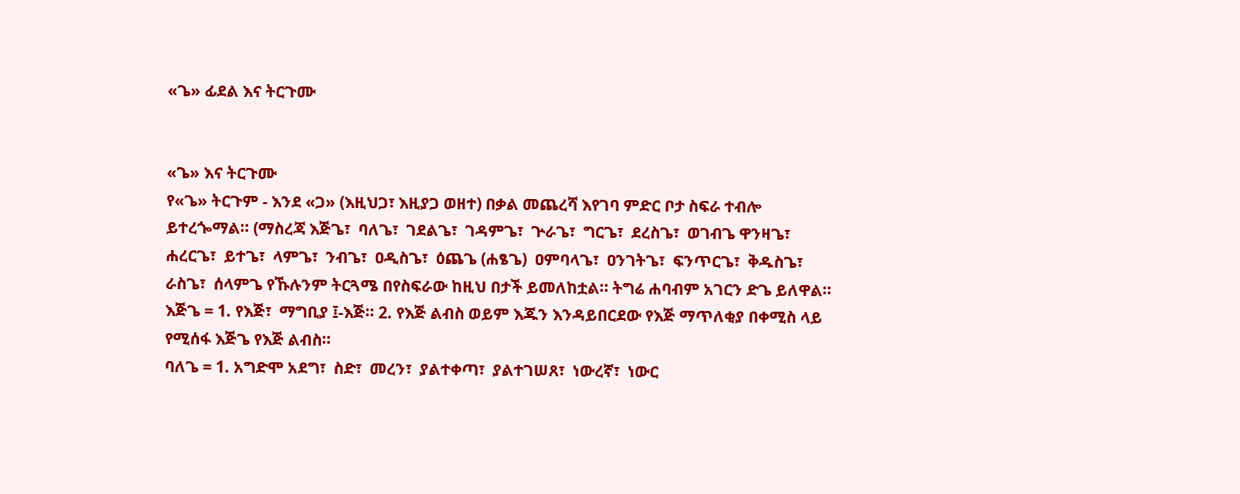«ጌ» ፊደል እና ትርጉሙ


«ጌ» እና ትርጉሙ
የ«ጌ» ትርጉም - እንደ «ጋ» (እዚህጋ፣ እዚያጋ ወዘተ) በቃል መጨረሻ እየገባ ምድር ቦታ ስፍራ ተብሎ ይተረጐማል። (ማስረጃ እጅጌ፣  ባለጌ፣  ገደልጌ፣  ገዳምጌ፣  ጕራጌ፣  ግርጌ፣  ደረስጌ፣  ወገብጌ ዋንዛጌ፣  ሐረርጌ፣  ይተጌ፣  ላምጌ፣  ንብጌ፣  ዐዲስጌ፣  ዕጨጌ (ሐፄጌ)  ዐምባላጌ፣  ዐንገትጌ፣  ፍንጥርጌ፣  ቅዱስጌ፣  ራስጌ፣  ሰላምጌ የኹሉንም ትርጓሜ በየስፍራው ከዚህ በታች ይመለከቷል። ትግሬ ሐባብም አገርን ድጌ ይለዋል።
እጅጌ = 1. የእጅ፣  ማግቢያ ፤-እጅ። 2. የእጅ ልብስ ወይም እጁን እንዳይበርደው የእጅ ማጥለቂያ በቀሚስ ላይ የሚሰፋ እጅጌ የእጅ ልብስ።
ባለጌ = 1. አግድሞ አደግ፣  ስድ፣  መረን፣  ያልተቀጣ፣  ያልተገሠጸ፣  ነውረኛ፣  ነውር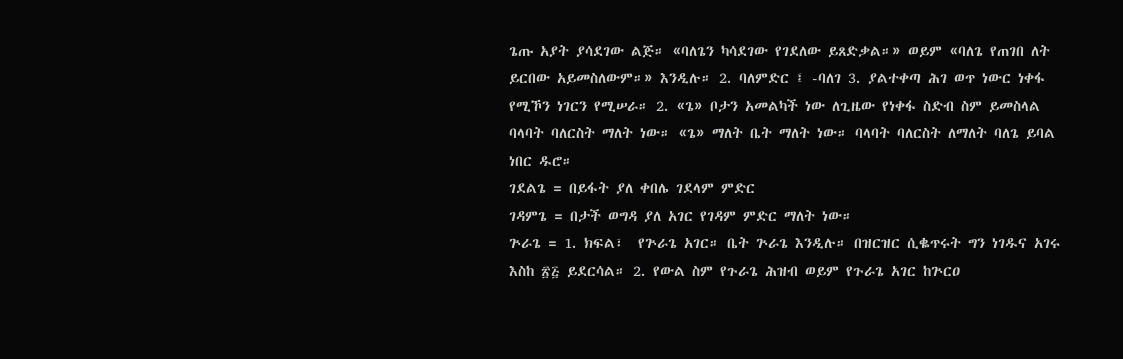ጌጡ አያት ያሳደገው ልጅ። «ባለጌን ካሳደገው የገደለው ይጸድቃል።» ወይም «ባለጌ የጠገበ ለት ይርበው አይመስለውም።» እንዲሉ። 2. ባለምድር ፤ -ባለገ 3. ያልተቀጣ ሕገ ወጥ ነውር ነቀፋ የሚኾን ነገርን የሚሠራ። 2. «ጌ» ቦታን አመልካች ነው ለጊዜው የነቀፋ ስድብ ስም ይመስላል ባላባት ባለርስት ማለት ነው። «ጌ» ማለት ቤት ማለት ነው። ባላባት ባለርስት ለማለት ባለጌ ይባል ነበር ዱሮ።
ገደልጌ = በይፋት ያለ ቀበሌ ገደላም ምድር
ገዳምጌ = በታች ወግዳ ያለ አገር የገዳም ምድር ማለት ነው።
ጕራጌ = 1. ክፍል፣  የጕራጌ አገር። ቤት ጕራጌ እንዲሉ። በዝርዝር ሲቈጥሩት ግን ነገዱና አገሩ እስከ ፳፭ ይደርሳል። 2. የውል ስም የጉራጌ ሕዝብ ወይም የጉራጌ አገር ከጕርዐ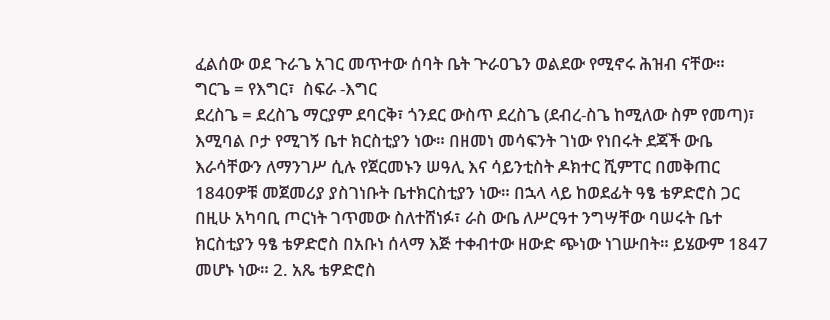ፈልሰው ወደ ጉራጌ አገር መጥተው ሰባት ቤት ጕራዐጌን ወልደው የሚኖሩ ሕዝብ ናቸው።
ግርጌ = የእግር፣  ስፍራ -እግር
ደረስጌ = ደረስጌ ማርያም ደባርቅ፣ ጎንደር ውስጥ ደረስጌ (ደብረ-ስጌ ከሚለው ስም የመጣ)፣ እሚባል ቦታ የሚገኝ ቤተ ክርስቲያን ነው። በዘመነ መሳፍንት ገነው የነበሩት ደጃች ውቤ እራሳቸውን ለማንገሥ ሲሉ የጀርመኑን ሠዓሊ እና ሳይንቲስት ዶክተር ሺምፐር በመቅጠር 1840ዎቹ መጀመሪያ ያስገነቡት ቤተክርስቲያን ነው። በኋላ ላይ ከወደፊት ዓፄ ቴዎድሮስ ጋር በዚሁ አካባቢ ጦርነት ገጥመው ስለተሸነፉ፣ ራስ ውቤ ለሥርዓተ ንግሣቸው ባሠሩት ቤተ ክርስቲያን ዓፄ ቴዎድሮስ በአቡነ ሰላማ እጅ ተቀብተው ዘውድ ጭነው ነገሡበት። ይሄውም 1847 መሆኑ ነው። 2. አጼ ቴዎድሮስ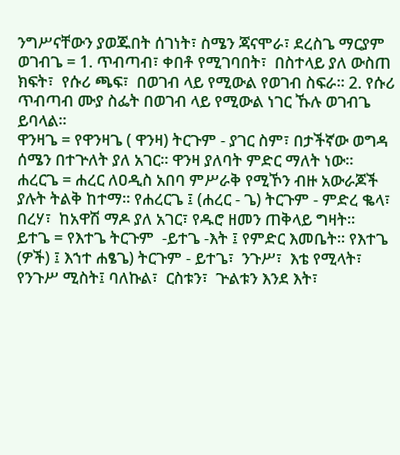ንግሥናቸውን ያወጁበት ሰገነት፣ ስሜን ጃናሞራ፣ ደረስጌ ማርያም
ወገብጌ = 1. ጥብጣብ፣ ቀበቶ የሚገባበት፣  በስተላይ ያለ ውስጠ ክፍት፣  የሱሪ ጫፍ፣  በወገብ ላይ የሚውል የወገብ ስፍራ። 2. የሱሪ ጥብጣብ ሙያ ስፌት በወገብ ላይ የሚውል ነገር ኹሉ ወገብጌ ይባላል።
ዋንዛጌ = የዋንዛጌ ( ዋንዛ) ትርጉም - ያገር ስም፣ በታችኛው ወግዳ ሰሜን በተጕለት ያለ አገር። ዋንዛ ያለባት ምድር ማለት ነው።
ሐረርጌ = ሐረር ለዐዲስ አበባ ምሥራቅ የሚኾን ብዙ አውራጆች ያሉት ትልቅ ከተማ። የሐረርጌ ፤ (ሐረር - ጌ) ትርጉም - ምድረ ቈላ፣  በረሃ፣  ከአዋሽ ማዶ ያለ አገር፣ የዱሮ ዘመን ጠቅላይ ግዛት።
ይተጌ = የእተጌ ትርጉም  -ይተጌ -እት ፤ የምድር እመቤት። የእተጌ (ዎች) ፤ እኀተ ሐፄጌ) ትርጉም - ይተጌ፣  ንጉሥ፣  እቴ የሚላት፣  የንጉሥ ሚስት፤ ባለኩል፣  ርስቱን፣  ጕልቱን እንደ እት፣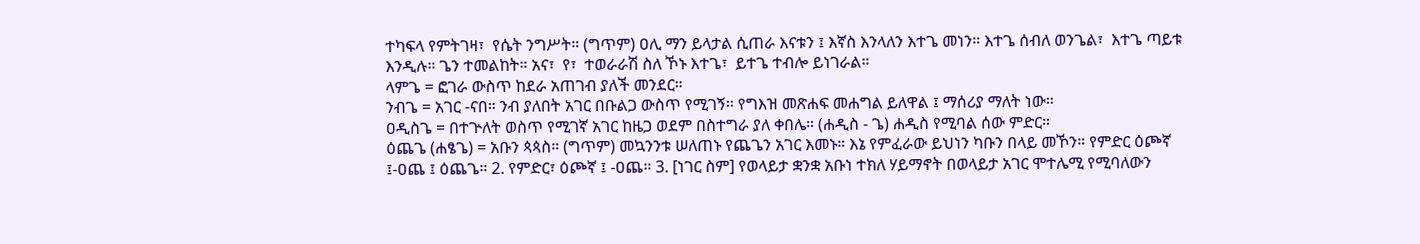ተካፍላ የምትገዛ፣  የሴት ንግሥት። (ግጥም) ዐሊ ማን ይላታል ሲጠራ እናቱን ፤ እኛስ እንላለን እተጌ መነን። እተጌ ሰብለ ወንጌል፣  እተጌ ጣይቱ እንዲሉ። ጌን ተመልከት። አና፣  የ፣  ተወራራሽ ስለ ኾኑ እተጌ፣  ይተጌ ተብሎ ይነገራል።
ላምጌ = ፎገራ ውስጥ ከደራ አጠገብ ያለች መንደር።
ንብጌ = አገር -ናበ። ንብ ያለበት አገር በቡልጋ ውስጥ የሚገኝ። የግእዝ መጽሐፍ መሐግል ይለዋል ፤ ማሰሪያ ማለት ነው።
ዐዲስጌ = በተጕለት ወስጥ የሚገኛ አገር ከዜጋ ወደም በስተግራ ያለ ቀበሌ። (ሐዲስ - ጌ) ሐዲስ የሚባል ሰው ምድር።
ዕጨጌ (ሐፄጌ) = አቡን ጳጳስ። (ግጥም) መኳንንቱ ሠለጠኑ የጨጌን አገር እመኑ። እኔ የምፈራው ይህነን ካቡን በላይ መኾን። የምድር ዕጮኛ ፤-ዐጨ ፤ ዕጨጌ። 2. የምድር፣ ዕጮኛ ፤ -ዐጨ። 3. [ነገር ስም] የወላይታ ቋንቋ አቡነ ተክለ ሃይማኖት በወላይታ አገር ሞተሌሚ የሚባለውን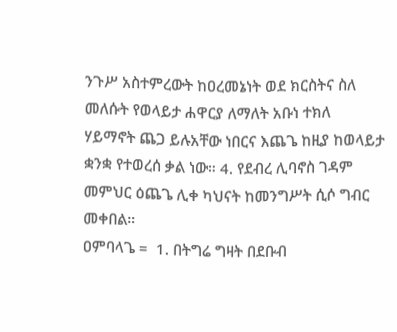ንጉሥ አስተምረውት ከዐረመኔነት ወደ ክርስትና ስለ መለሱት የወላይታ ሐዋርያ ለማለት አቡነ ተክለ ሃይማኖት ጨጋ ይሉአቸው ነበርና እጨጌ ከዚያ ከወላይታ ቋንቋ የተወረሰ ቃል ነው። 4. የደብረ ሊባኖስ ገዳም መምህር ዕጨጌ ሊቀ ካህናት ከመንግሥት ሲሶ ግብር መቀበል።
ዐምባላጌ =  1. በትግሬ ግዛት በደቡብ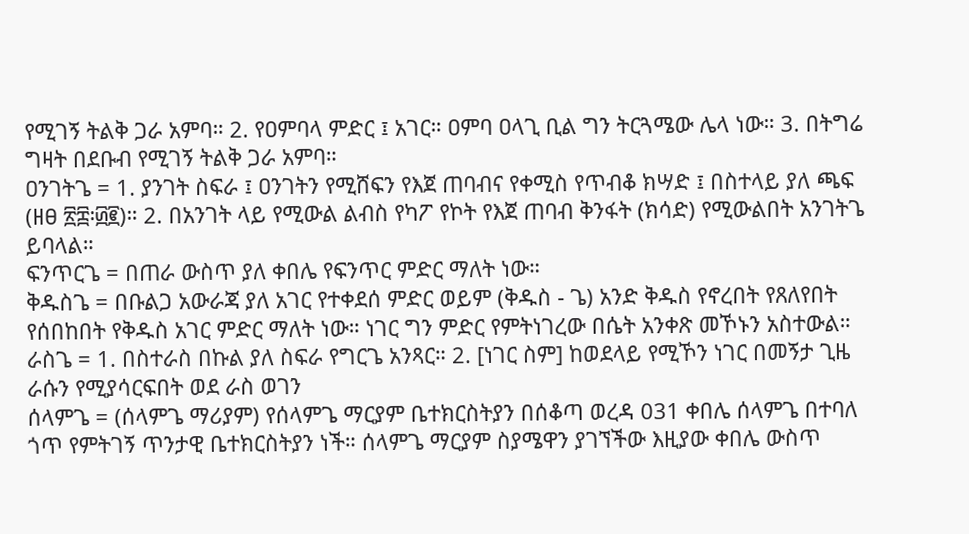የሚገኝ ትልቅ ጋራ አምባ። 2. የዐምባላ ምድር ፤ አገር። ዐምባ ዐላጊ ቢል ግን ትርጓሜው ሌላ ነው። 3. በትግሬ ግዛት በደቡብ የሚገኝ ትልቅ ጋራ አምባ።
ዐንገትጌ = 1. ያንገት ስፍራ ፤ ዐንገትን የሚሸፍን የእጀ ጠባብና የቀሚስ የጥብቆ ክሣድ ፤ በስተላይ ያለ ጫፍ (ዘፀ ፳፰፡፴፪)። 2. በአንገት ላይ የሚውል ልብስ የካፖ የኮት የእጀ ጠባብ ቅንፋት (ክሳድ) የሚውልበት አንገትጌ ይባላል።
ፍንጥርጌ = በጠራ ውስጥ ያለ ቀበሌ የፍንጥር ምድር ማለት ነው።
ቅዱስጌ = በቡልጋ አውራጃ ያለ አገር የተቀደሰ ምድር ወይም (ቅዱስ - ጌ) አንድ ቅዱስ የኖረበት የጸለየበት የሰበከበት የቅዱስ አገር ምድር ማለት ነው። ነገር ግን ምድር የምትነገረው በሴት አንቀጽ መኾኑን አስተውል።
ራስጌ = 1. በስተራስ በኩል ያለ ስፍራ የግርጌ አንጻር። 2. [ነገር ስም] ከወደላይ የሚኾን ነገር በመኝታ ጊዜ ራሱን የሚያሳርፍበት ወደ ራስ ወገን
ሰላምጌ = (ሰላምጌ ማሪያም) የሰላምጌ ማርያም ቤተክርስትያን በሰቆጣ ወረዳ 031 ቀበሌ ሰላምጌ በተባለ ጎጥ የምትገኝ ጥንታዊ ቤተክርስትያን ነች። ሰላምጌ ማርያም ስያሜዋን ያገኘችው እዚያው ቀበሌ ውስጥ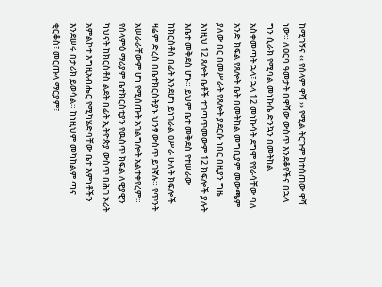ከሚገኝና ‹‹ የሰላም ዋሻ ›› የሚል ትርጉም ከተሰጠው ዋሻ ነው። ለዐርባ ዓመታት በዋሻው ውስጥ እንደቆየችና በኋላ ግን ሲራክ የሚባል መነኩሴ ድንኳን በመትከል አስቀመጣት ኋላ፣ ኋላ 12 መነኩሳት ደግሞ የየራሳቸው ባለ አንድ ክፍል የጸሎት ቤት በመትከል መግቢያም መውጫም ያለው በር በመሥራት የጸሎት ያደርሱ ነበር በዚያን ግዜ እነዚህ 12 ጸሎት ቤቶች ተገጣጥመውም 12 ክፍሎች ያሉት እቤተ መቅደስ ሆኑ። ይህም ቤተ መቅደስ የተሠራው ከክርስቶስ በፊት እንደሆነ ይነገራል ዐሥራ ሁለት ክፍሎች ዛሬም ድረስ በቤተክርስትያኑ ህንፃ ውስጥ ይገኛሉ። የጥንት አሠራራቸውም ሆነ የሚሰጡት አገልግሎት አልተቀየረም። የሰላምዕ ማሪያም ቤተክርስቲያን የዉስጥ ክፍል ለዊያዊን ካህናት ከክርስቶስ ልደት በፊት ኢትዮጵያ ውስጥ በሕገ ኦሪት አምልኮተ እግዚአብሔር የሚካሄድባቸው ቤተ እምነቶችን እንደሠሩ በታሪክ ይወሳል። ከነዚህም መካከልም ጣና ቂርቆስ፣ መርጡላ ማርያም፣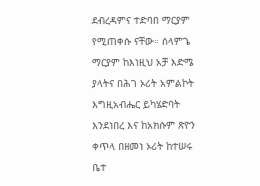ደብረዳምና ተድባበ ማርያም የሚጠቀሱ ናቸው። ሰላምጌ ማርያም ከእነዚህ አቻ እድሜ ያላትና በሕገ ኦሪት አምልኮት እግዚአብሔር ይካሄድባት እንደነበረ እና ከአክሱም ጽዮን ቀጥላ በዘመነ ኦሪት ከተሠሩ ቤተ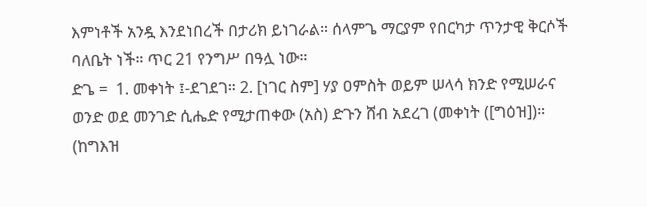እምነቶች አንዷ እንደነበረች በታሪክ ይነገራል። ሰላምጌ ማርያም የበርካታ ጥንታዊ ቅርሶች ባለቤት ነች። ጥር 21 የንግሥ በዓሏ ነው።
ድጌ =  1. መቀነት ፤-ደገደገ። 2. [ነገር ስም] ሃያ ዐምስት ወይም ሠላሳ ክንድ የሚሠራና ወንድ ወደ መንገድ ሲሔድ የሚታጠቀው (አስ) ድጉን ሸብ አደረገ (መቀነት ([ግዕዝ])። (ከግእዝ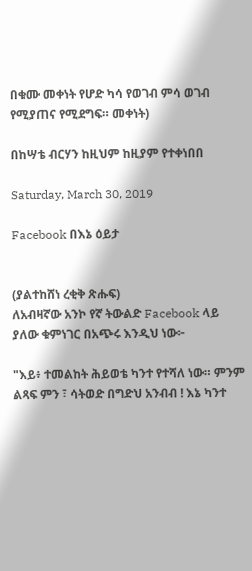በቁሙ መቀነት የሆድ ካሳ የወገብ ምሳ ወገብ የሚያጠና የሚደግፍ። መቀነት)

በከሣቴ ብርሃን ከዚህም ከዚያም የተቀነበበ

Saturday, March 30, 2019

Facebook በእኔ ዕይታ


(ያልተከሸነ ረቂቅ ጽሑፍ)
ለአብዛኛው አንኮ የኛ ትውልድ Facebook ላይ ያለው ቁምነገር በአጭሩ እንዲህ ነው፦

"እይ፥ ተመልከት ሕይወቴ ካንተ የተሻለ ነው። ምንም ልጻፍ ምን ፣ ሳትወድ በግድህ አንብብ ! እኔ ካንተ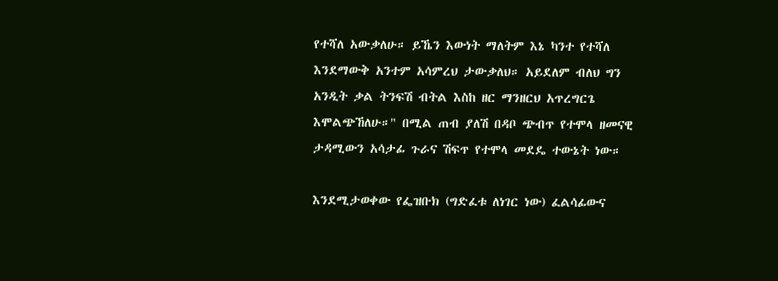የተሻለ አውቃለሁ። ይኼን እውነት ማለትም እኔ ካንተ የተሻለ እንደማውቅ አንተም አሳምረህ ታውቃለህ። አይደለም ብለህ ግን አንዲት ቃል ትንፍሽ ብትል እስከ ዘር ማንዘርህ አጥረግርጌ እሞልጭኸለሁ።" በሚል ጠብ ያለሽ በዳቦ ጭብጥ የተሞላ ዘመናዊ ታዳሚውን አሳታፊ ጉራና ሽፍጥ የተሞላ መደዴ ተውኔት ነው።

እንደሚታወቀው የፌዝቡክ (ግድፈቱ ለነገር ነው) ፈልሳፊውና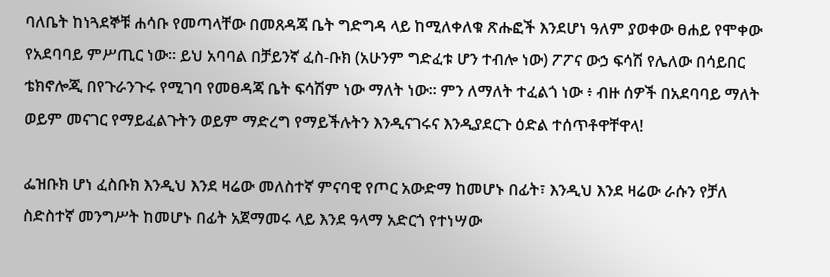ባለቤት ከነጓደኞቹ ሐሳቡ የመጣላቸው በመጸዳጃ ቤት ግድግዳ ላይ ከሚለቀለቁ ጽሑፎች እንደሆነ ዓለም ያወቀው ፀሐይ የሞቀው የአደባባይ ምሥጢር ነው። ይህ አባባል በቻይንኛ ፈስ-ቡክ (አሁንም ግድፈቱ ሆን ተብሎ ነው) ፖፖና ውኃ ፍሳሽ የሌለው በሳይበር ቴክኖሎጂ በየጉራንጉሩ የሚገባ የመፀዳጃ ቤት ፍሳሽም ነው ማለት ነው። ምን ለማለት ተፈልጎ ነው ፥ ብዙ ሰዎች በአደባባይ ማለት ወይም መናገር የማይፈልጉትን ወይም ማድረግ የማይችሉትን እንዲናገሩና እንዲያደርጉ ዕድል ተሰጥቶዋቸዋላ!

ፌዝቡክ ሆነ ፈስቡክ እንዲህ እንደ ዛሬው መለስተኛ ምናባዊ የጦር አውድማ ከመሆኑ በፊት፣ እንዲህ እንደ ዛሬው ራሱን የቻለ ስድስተኛ መንግሥት ከመሆኑ በፊት አጀማመሩ ላይ እንደ ዓላማ አድርጎ የተነሣው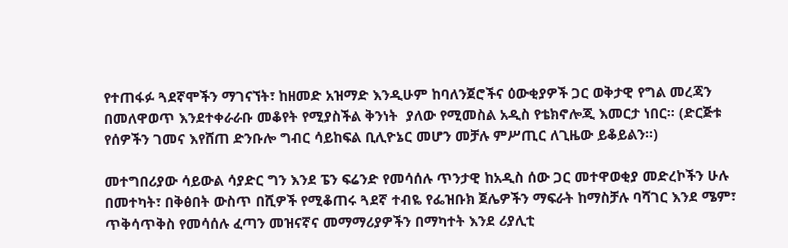የተጠፋፉ ጓደኛሞችን ማገናኘት፣ ከዘመድ አዝማድ እንዲሁም ከባለንጀሮችና ዕውቂያዎች ጋር ወቅታዊ የግል መረጃን በመለዋወጥ እንደተቀራራቡ መቆየት የሚያስችል ቅንነት  ያለው የሚመስል አዲስ የቴክኖሎጂ እመርታ ነበር። (ድርጅቱ የሰዎችን ገመና እየሸጠ ድንቡሎ ግብር ሳይከፍል ቢሊዮኔር መሆን መቻሉ ምሥጢር ለጊዜው ይቆይልን።)

መተግበሪያው ሳይውል ሳያድር ግን እንደ ፔን ፍሬንድ የመሳሰሉ ጥንታዊ ከአዲስ ሰው ጋር መተዋወቂያ መድረኮችን ሁሉ በመተካት፣ በቅፅበት ውስጥ በሺዎች የሚቆጠሩ ጓደኛ ተብዬ የፌዝቡክ ጀሌዎችን ማፍራት ከማስቻሉ ባሻገር እንደ ሜም፣ ጥቅሳጥቅስ የመሳሰሉ ፈጣን መዝናኛና መማማሪያዎችን በማካተት እንደ ሪያሊቲ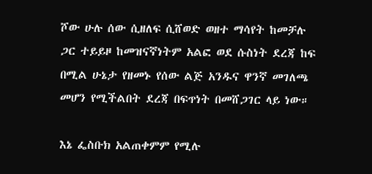ሾው ሁሉ ሰው ሲዘለፍ ሲሸወድ ወዘተ ማሳየት ከመቻሉ ጋር ተይይዞ ከመዝናኛነትም አልፎ ወደ ሱስነት ደረጃ ከፍ በሚል ሁኔታ የዘመኑ የሰው ልጅ አንዱና ዋንኛ መገለጫ መሆን የሚችልበት ደረጃ በፍጥነት በመሸጋገር ላይ ነው።

እኔ ፌስቡክ አልጠቀምም የሚሉ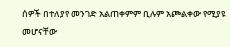ሰዎች በተለያየ መንገድ አልጠቀምም ቢሉም አጮልቀው የሚያዩ መሆናቸው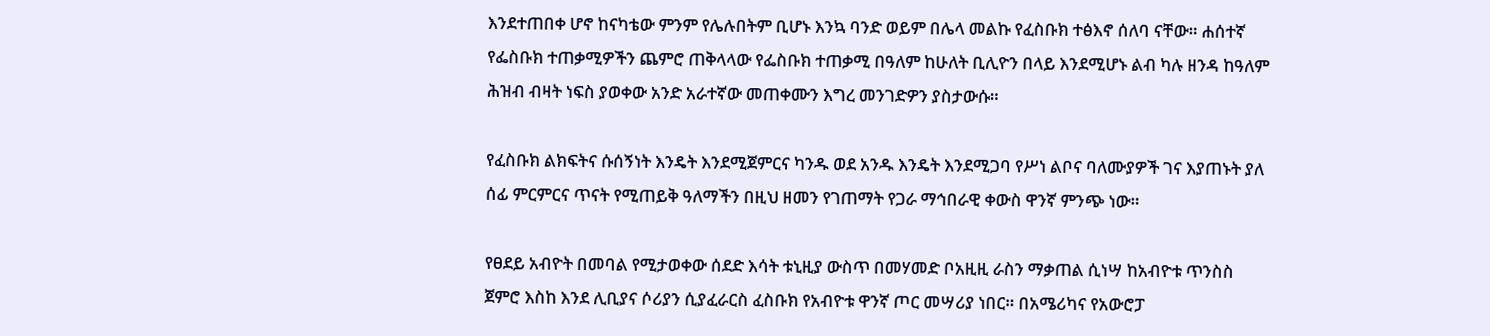እንደተጠበቀ ሆኖ ከናካቴው ምንም የሌሉበትም ቢሆኑ እንኳ ባንድ ወይም በሌላ መልኩ የፈስቡክ ተፅእኖ ሰለባ ናቸው። ሐሰተኛ የፌስቡክ ተጠቃሚዎችን ጨምሮ ጠቅላላው የፌስቡክ ተጠቃሚ በዓለም ከሁለት ቢሊዮን በላይ እንደሚሆኑ ልብ ካሉ ዘንዳ ከዓለም ሕዝብ ብዛት ነፍስ ያወቀው አንድ አራተኛው መጠቀሙን እግረ መንገድዎን ያስታውሱ።

የፈስቡክ ልክፍትና ሱሰኝነት እንዴት እንደሚጀምርና ካንዱ ወደ አንዱ እንዴት እንደሚጋባ የሥነ ልቦና ባለሙያዎች ገና እያጠኑት ያለ ሰፊ ምርምርና ጥናት የሚጠይቅ ዓለማችን በዚህ ዘመን የገጠማት የጋራ ማኅበራዊ ቀውስ ዋንኛ ምንጭ ነው።

የፀደይ አብዮት በመባል የሚታወቀው ሰደድ እሳት ቱኒዚያ ውስጥ በመሃመድ ቦአዚዚ ራስን ማቃጠል ሲነሣ ከአብዮቱ ጥንስስ ጀምሮ እስከ እንደ ሊቢያና ሶሪያን ሲያፈራርስ ፈስቡክ የአብዮቱ ዋንኛ ጦር መሣሪያ ነበር። በአሜሪካና የአውሮፓ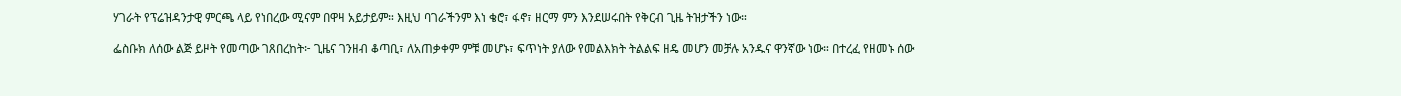ሃገራት የፕሬዝዳንታዊ ምርጫ ላይ የነበረው ሚናም በዋዛ አይታይም። እዚህ ባገራችንም እነ ቄሮ፣ ፋኖ፣ ዘርማ ምን እንደሠሩበት የቅርብ ጊዜ ትዝታችን ነው።

ፌስቡክ ለሰው ልጅ ይዞት የመጣው ገጸበረከት፦ ጊዜና ገንዘብ ቆጣቢ፣ ለአጠቃቀም ምቹ መሆኑ፣ ፍጥነት ያለው የመልእክት ትልልፍ ዘዴ መሆን መቻሉ አንዱና ዋንኛው ነው። በተረፈ የዘመኑ ሰው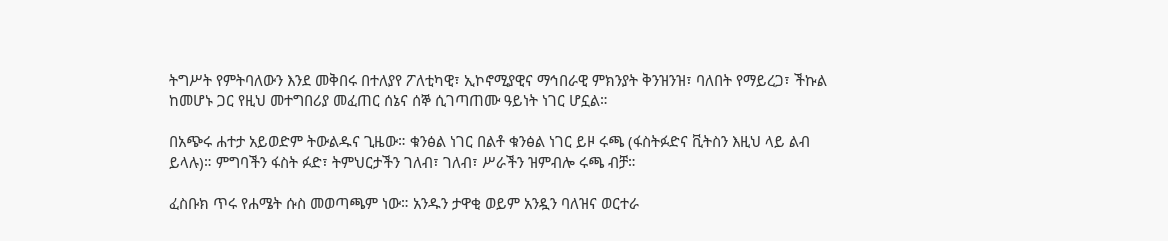ትግሥት የምትባለውን እንደ መቅበሩ በተለያየ ፖለቲካዊ፣ ኢኮኖሚያዊና ማኅበራዊ ምክንያት ቅንዝንዝ፣ ባለበት የማይረጋ፣ ችኩል ከመሆኑ ጋር የዚህ መተግበሪያ መፈጠር ሰኔና ሰኞ ሲገጣጠሙ ዓይነት ነገር ሆኗል።

በአጭሩ ሐተታ አይወድም ትውልዱና ጊዜው። ቁንፅል ነገር በልቶ ቁንፅል ነገር ይዞ ሩጫ (ፋስትፉድና ቪትስን እዚህ ላይ ልብ ይላሉ)። ምግባችን ፋስት ፉድ፣ ትምህርታችን ገለብ፣ ገለብ፣ ሥራችን ዝምብሎ ሩጫ ብቻ።

ፈስቡክ ጥሩ የሐሜት ሱስ መወጣጫም ነው። አንዱን ታዋቂ ወይም አንዷን ባለዝና ወርተራ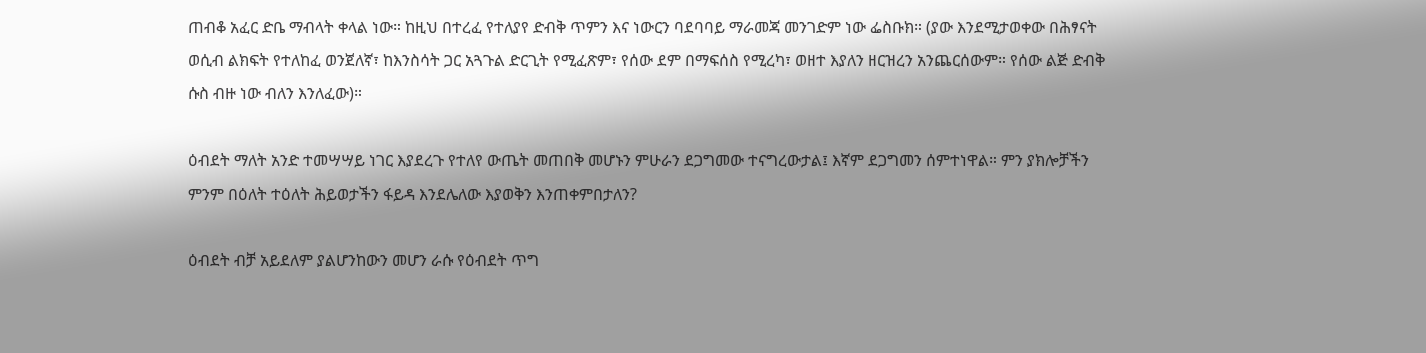ጠብቆ አፈር ድቤ ማብላት ቀላል ነው። ከዚህ በተረፈ የተለያየ ድብቅ ጥምን እና ነውርን ባደባባይ ማራመጃ መንገድም ነው ፌስቡክ። (ያው እንደሚታወቀው በሕፃናት ወሲብ ልክፍት የተለከፈ ወንጀለኛ፣ ከእንስሳት ጋር አጓጉል ድርጊት የሚፈጽም፣ የሰው ደም በማፍሰስ የሚረካ፣ ወዘተ እያለን ዘርዝረን አንጨርሰውም። የሰው ልጅ ድብቅ ሱስ ብዙ ነው ብለን እንለፈው)።

ዕብደት ማለት አንድ ተመሣሣይ ነገር እያደረጉ የተለየ ውጤት መጠበቅ መሆኑን ምሁራን ደጋግመው ተናግረውታል፤ እኛም ደጋግመን ሰምተነዋል። ምን ያክሎቻችን ምንም በዕለት ተዕለት ሕይወታችን ፋይዳ እንደሌለው እያወቅን እንጠቀምበታለን?

ዕብደት ብቻ አይደለም ያልሆንከውን መሆን ራሱ የዕብደት ጥግ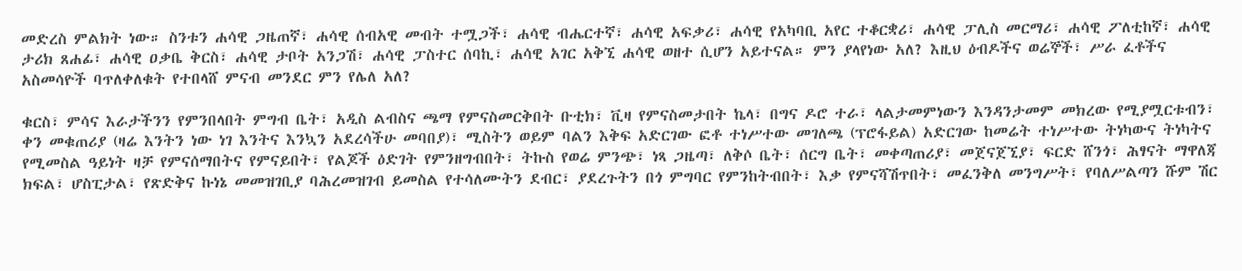መድረስ ምልክት ነው። ስንቱን ሐሳዊ ጋዜጠኛ፣ ሐሳዊ ሰብአዊ መብት ተሟጋች፣ ሐሳዊ ብሔርተኛ፣ ሐሳዊ አፍቃሪ፣ ሐሳዊ የአካባቢ አየር ተቆርቋሪ፣ ሐሳዊ ፓሊስ መርማሪ፣ ሐሳዊ ፖለቲከኛ፣ ሐሳዊ ታሪክ ጸሐፊ፣ ሐሳዊ ዐቃቤ ቅርስ፣ ሐሳዊ ታቦት አንጋሽ፣ ሐሳዊ ፓስተር ሰባኪ፣ ሐሳዊ አገር አቅኚ ሐሳዊ ወዘተ ሲሆን አይተናል። ምን ያላየነው አለ? እዚህ ዕብዶችና ወሬኞች፣ ሥራ ፈቶችና አስመሳዮች ባጥለቀለቁት የተበላሸ ምናብ መንደር ምን የሌለ አለ?

ቁርስ፣ ምሳና እራታችንን የምንበላበት ምግብ ቤት፣ አዲስ ልብስና ጫማ የምናስመርቅበት ቡቲክ፣ ቪዛ የምናስመታበት ኬላ፣ በግና ዶሮ ተራ፣ ላልታመምነውን እንዳንታመም መክረው የሚያሟርቱብን፣ ቀን መቁጠሪያ (ዛሬ እንትን ነው ነገ እንትና እንኳን አደረሳችሁ መባበያ)፣ ሚስትን ወይም ባልን እቅፍ አድርገው ፎቶ ተነሥተው መገለጫ (ፕሮፋይል) አድርገው ከመሬት ተነሥተው ትነካውና ትነካትና የሚመስል ዓይነት ዛቻ የምናሰማበትና የምናይበት፣ የልጆች ዕድገት የምንዘግብበት፣ ትኩስ የወሬ ምንጭ፣ ነጻ ጋዜጣ፣ ለቅሶ ቤት፣ ሰርግ ቤት፣ መቀጣጠሪያ፣ መጀናጀኚያ፣ ፍርድ ሸንጎ፣ ሕፃናት ማዋለጃ ክፍል፣ ሆስፒታል፣ የጽድቅና ኩነኔ መመዝገቢያ ባሕረመዝገብ ይመስል የተሳለሙትን ደብር፣ ያደረጉትን በጎ ምግባር የምንከትብበት፣ እቃ የምናሻሽጥበት፣ መፈንቅለ መንግሥት፣ የባለሥልጣን ሹም ሽር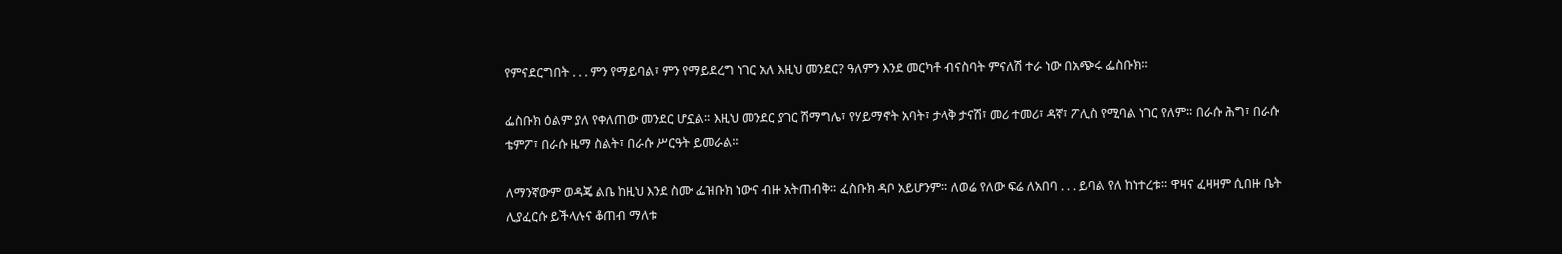የምናደርግበት . . . ምን የማይባል፣ ምን የማይደረግ ነገር አለ እዚህ መንደር? ዓለምን እንደ መርካቶ ብናስባት ምናለሽ ተራ ነው በአጭሩ ፌስቡክ።

ፌስቡክ ዕልም ያለ የቀለጠው መንደር ሆኗል። እዚህ መንደር ያገር ሽማግሌ፣ የሃይማኖት አባት፣ ታላቅ ታናሽ፣ መሪ ተመሪ፣ ዳኛ፣ ፖሊስ የሚባል ነገር የለም። በራሱ ሕግ፣ በራሱ ቴምፖ፣ በራሱ ዜማ ስልት፣ በራሱ ሥርዓት ይመራል።

ለማንኛውም ወዳጄ ልቤ ከዚህ እንደ ስሙ ፌዝቡክ ነውና ብዙ አትጠብቅ። ፈስቡክ ዳቦ አይሆንም። ለወሬ የለው ፍሬ ለአበባ . . . ይባል የለ ከነተረቱ። ዋዛና ፈዛዛም ሲበዙ ቤት ሊያፈርሱ ይችላሉና ቆጠብ ማለቱ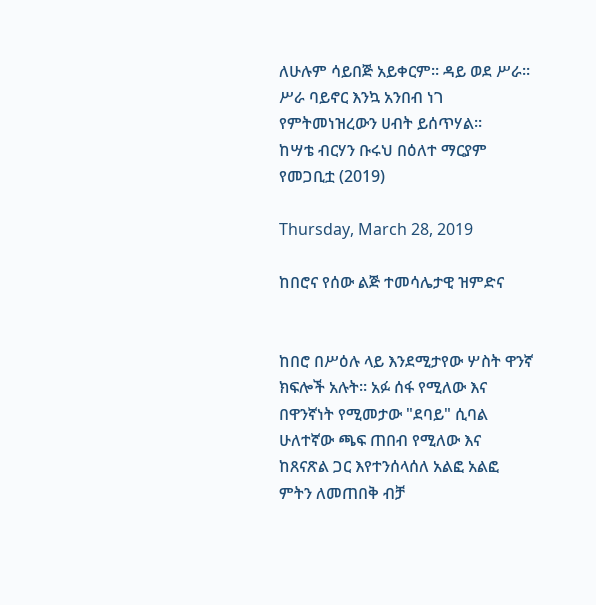ለሁሉም ሳይበጅ አይቀርም። ዳይ ወደ ሥራ። ሥራ ባይኖር እንኳ አንበብ ነገ የምትመነዝረውን ሀብት ይሰጥሃል።
ከሣቴ ብርሃን ቡሩህ በዕለተ ማርያም የመጋቢቷ (2019)

Thursday, March 28, 2019

ከበሮና የሰው ልጅ ተመሳሌታዊ ዝምድና


ከበሮ በሥዕሉ ላይ እንደሚታየው ሦስት ዋንኛ ክፍሎች አሉት። አፉ ሰፋ የሚለው እና በዋንኛነት የሚመታው "ደባይ" ሲባል ሁለተኛው ጫፍ ጠበብ የሚለው እና ከጸናጽል ጋር እየተንሰላሰለ አልፎ አልፎ ምትን ለመጠበቅ ብቻ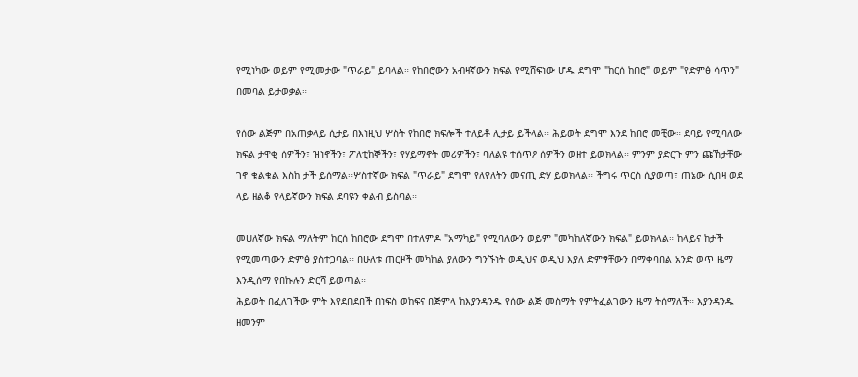የሚነካው ወይም የሚመታው "ጥራይ" ይባላል። የከበሮውን አብዛኛውን ክፍል የሚሸፍነው ሆዱ ደግሞ "ከርሰ ከበሮ" ወይም "የድምፅ ሳጥን" በመባል ይታወቃል።

የሰው ልጅም በአጠቃላይ ሲታይ በእነዚህ ሦስት የከበሮ ክፍሎች ተለይቶ ሊታይ ይችላል። ሕይወት ደግሞ እንደ ከበሮ መቺው። ደባይ የሚባለው ክፍል ታዋቂ ሰዎችን፣ ዝነኖችን፣ ፖለቲከኞችን፣ የሃይማኖት መሪዎችን፣ ባለልዩ ተሰጥዖ ሰዎችን ወዘተ ይወክላል። ምንም ያድርጉ ምን ጩኸታቸው ገኖ ቁልቁል እስከ ታች ይሰማል።ሦስተኛው ክፍል "ጥራይ" ደግሞ የለየለትን መናጢ ድሃ ይወክላል። ችግሩ ጥርስ ሲያወጣ፣ ጠኔው ሲበዛ ወደ ላይ ዘልቆ የላይኛውን ክፍል ደባዩን ቀልብ ይስባል።

መሀለኛው ክፍል ማለትም ከርሰ ከበሮው ደግሞ በተለምዶ "አማካይ" የሚባለውን ወይም "መካከለኛውን ክፍል" ይወክላል። ከላይና ከታች የሚመጣውን ድምፅ ያስተጋባል። በሁለቱ ጠርዞች መካከል ያለውን ግንኙነት ወዲህና ወዲህ እያለ ድምፃቸውን በማቀባበል አንድ ወጥ ዜማ እንዲሰማ የበኩሉን ድርሻ ይወጣል።
ሕይወት በፈለገችው ምት እየደበደበች በነፍስ ወከፍና በጅምላ ከእያንዳንዱ የሰው ልጅ መስማት የምትፈልገውን ዜማ ትሰማለች። እያንዳንዱ ዘመንም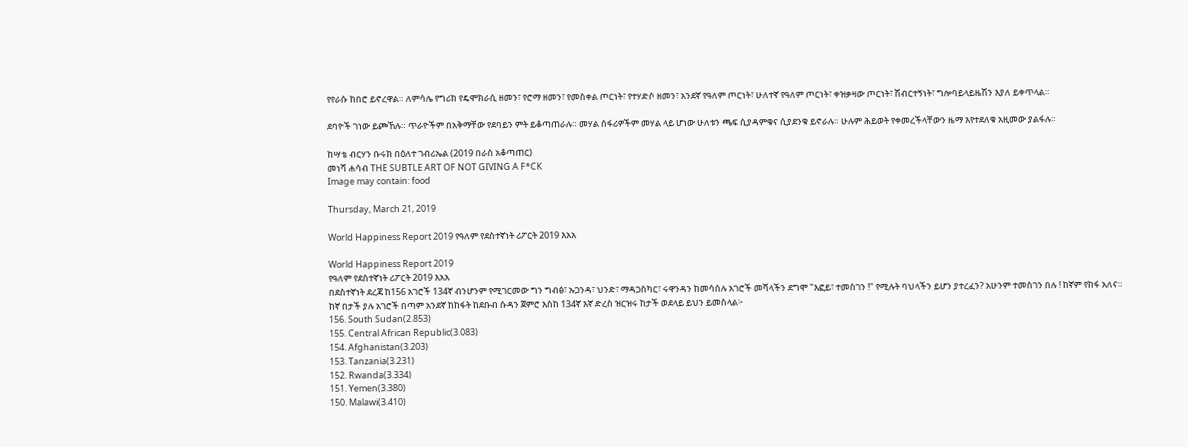የየራሱ ከበሮ ይኖረዋል። ለምሳሌ የግሪክ የዴሞክራሲ ዘመን፣ የሮማ ዘመን፣ የመስቀል ጦርነት፣ የተሃድሶ ዘመን፣ አንደኛ የዓለም ጦርነት፣ ሁለተኛ የዓለም ጦርነት፣ ቀዝቃዛው ጦርነት፣ ሽብርተኝነት፣ ግሎባይላይዜሽን እያለ ይቀጥላል።

ደባዮች ገነው ይጮኸሉ። ጥራዮችም በአቅማቸው የደባይን ምት ይቆጣጠራሉ። መሃል ሰፋሪዎችም መሃል ላይ ሆነው ሁለቱን ጫፍ ሲያዳምቁና ሲያደንቁ ይኖራሉ። ሁሉም ሕይወት የቀመረችላቸውን ዜማ እየተደለቁ አዚመው ያልፋሉ።

ከሣቴ ብርሃን ቡሩክ በዕለተ ገብሪኤል (2019 በራስ አቆጣጠር)
መነሻ ሐሳብ THE SUBTLE ART OF NOT GIVING A F*CK
Image may contain: food

Thursday, March 21, 2019

World Happiness Report 2019 የዓለም የደስተኛነት ሪፖርት 2019 እአአ

World Happiness Report 2019
የዓለም የደስተኛነት ሪፖርት 2019 እአአ
በደስተኛነት ደረጃ ከ156 አገሮች 134ኛ ብንሆንም የሚገርመው ግን ግብፅ፣ ኡጋንዳ፣ ህንድ፣ ማዳጋስካር፣ ሩዋንዳን ከመሳሰሉ አገሮች መሻላችን ደግሞ "እፎይ፣ ተመስገን !" የሚሉት ባህላችን ይሆን ያተረፈን? አሁንም ተመስገን በሉ ! ከኛም የከፋ አለና።
ከኛ በታች ያሉ አገሮች በጣም አንደኛ ከከፋት ከደቡብ ሱዳን ጀምሮ እስከ 134ኛ እኛ ድረስ ዝርዝሩ ከታች ወደላይ ይህን ይመስላል፦
156. South Sudan(2.853)
155. Central African Republic(3.083)
154. Afghanistan(3.203)
153. Tanzania(3.231)
152. Rwanda(3.334)
151. Yemen(3.380)
150. Malawi(3.410)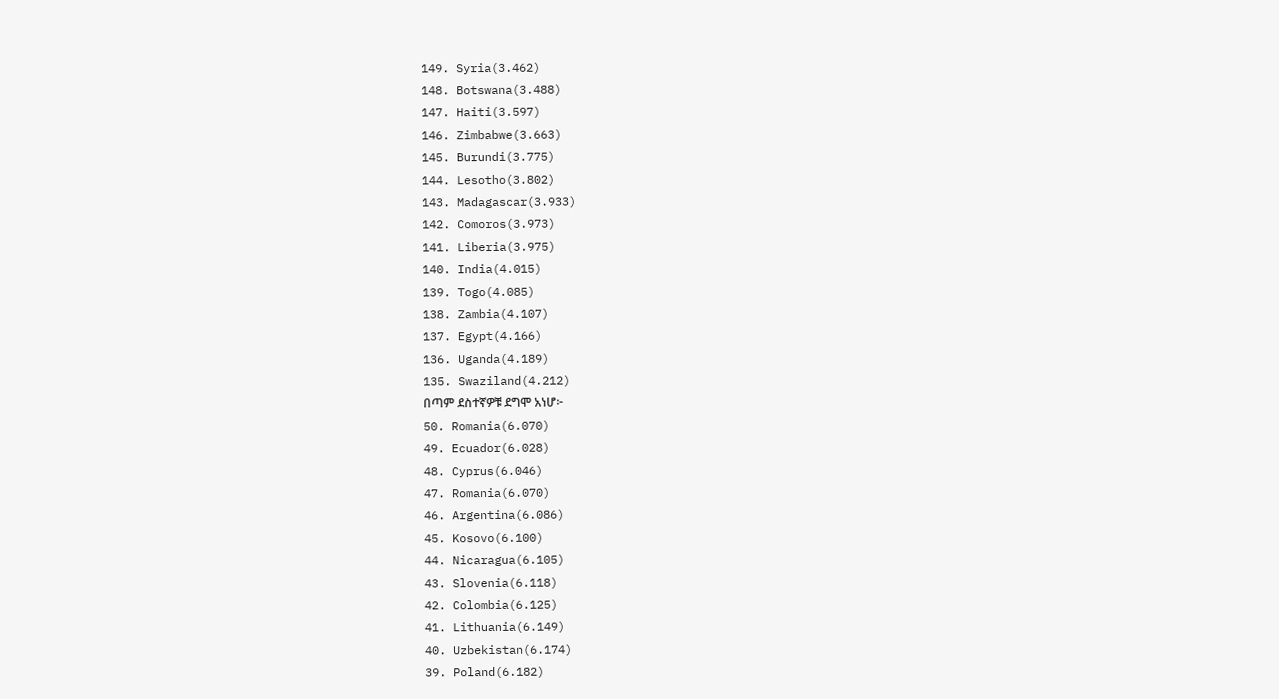149. Syria(3.462)
148. Botswana(3.488)
147. Haiti(3.597)
146. Zimbabwe(3.663)
145. Burundi(3.775)
144. Lesotho(3.802)
143. Madagascar(3.933)
142. Comoros(3.973)
141. Liberia(3.975)
140. India(4.015)
139. Togo(4.085)
138. Zambia(4.107)
137. Egypt(4.166)
136. Uganda(4.189)
135. Swaziland(4.212)
በጣም ደስተኛዎቹ ደግሞ አነሆ፦
50. Romania(6.070)
49. Ecuador(6.028)
48. Cyprus(6.046)
47. Romania(6.070)
46. Argentina(6.086)
45. Kosovo(6.100)
44. Nicaragua(6.105)
43. Slovenia(6.118)
42. Colombia(6.125)
41. Lithuania(6.149)
40. Uzbekistan(6.174)
39. Poland(6.182)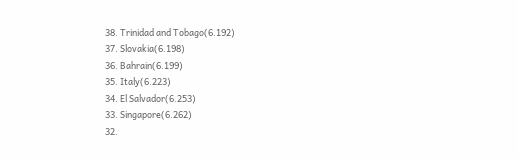38. Trinidad and Tobago(6.192)
37. Slovakia(6.198)
36. Bahrain(6.199)
35. Italy(6.223)
34. El Salvador(6.253)
33. Singapore(6.262)
32.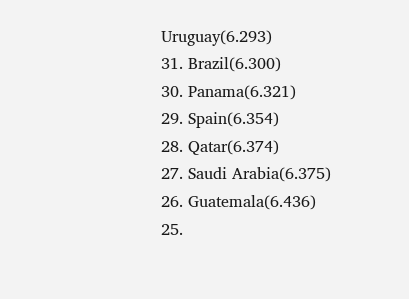Uruguay(6.293)
31. Brazil(6.300)
30. Panama(6.321)
29. Spain(6.354)
28. Qatar(6.374)
27. Saudi Arabia(6.375)
26. Guatemala(6.436)
25.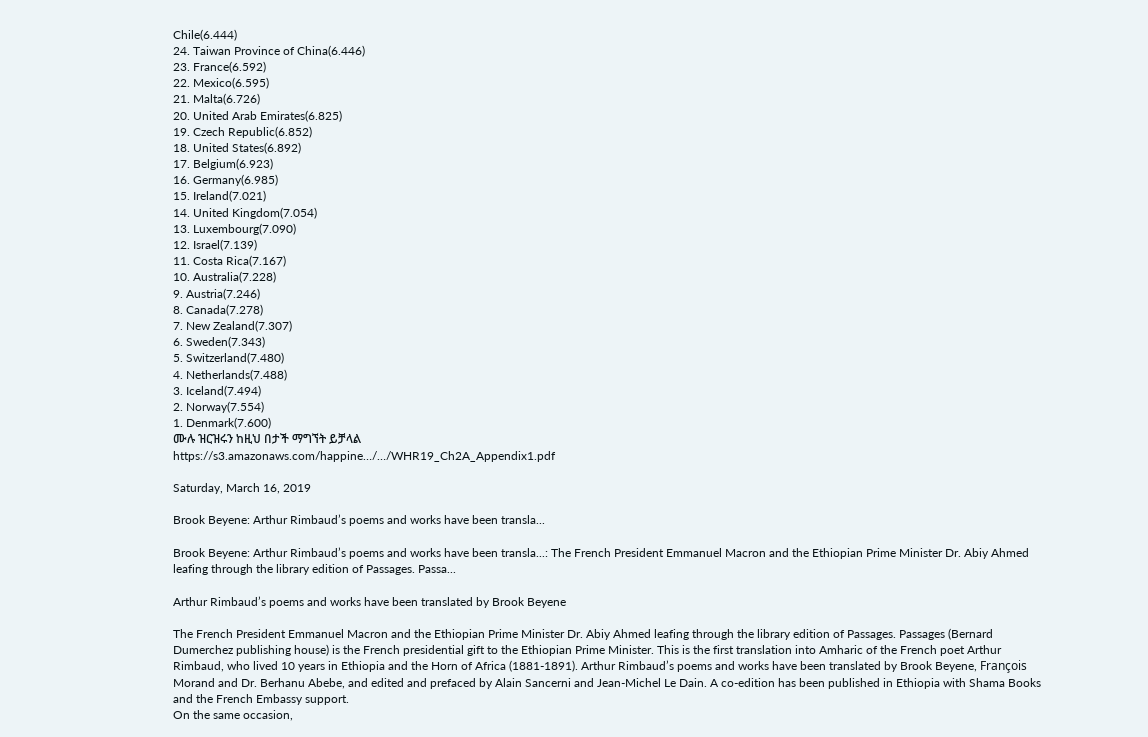Chile(6.444)
24. Taiwan Province of China(6.446)
23. France(6.592)
22. Mexico(6.595)
21. Malta(6.726)
20. United Arab Emirates(6.825)
19. Czech Republic(6.852)
18. United States(6.892)
17. Belgium(6.923)
16. Germany(6.985)
15. Ireland(7.021)
14. United Kingdom(7.054)
13. Luxembourg(7.090)
12. Israel(7.139)
11. Costa Rica(7.167)
10. Australia(7.228)
9. Austria(7.246)
8. Canada(7.278)
7. New Zealand(7.307)
6. Sweden(7.343)
5. Switzerland(7.480)
4. Netherlands(7.488)
3. Iceland(7.494)
2. Norway(7.554)
1. Denmark(7.600)
ሙሉ ዝርዝሩን ከዚህ በታች ማግኘት ይቻላል
https://s3.amazonaws.com/happine…/…/WHR19_Ch2A_Appendix1.pdf

Saturday, March 16, 2019

Brook Beyene: Arthur Rimbaud’s poems and works have been transla...

Brook Beyene: Arthur Rimbaud’s poems and works have been transla...: The French President Emmanuel Macron and the Ethiopian Prime Minister Dr. Abiy Ahmed leafing through the library edition of Passages. Passa...

Arthur Rimbaud’s poems and works have been translated by Brook Beyene

The French President Emmanuel Macron and the Ethiopian Prime Minister Dr. Abiy Ahmed leafing through the library edition of Passages. Passages (Bernard Dumerchez publishing house) is the French presidential gift to the Ethiopian Prime Minister. This is the first translation into Amharic of the French poet Arthur Rimbaud, who lived 10 years in Ethiopia and the Horn of Africa (1881-1891). Arthur Rimbaud’s poems and works have been translated by Brook Beyene, François Morand and Dr. Berhanu Abebe, and edited and prefaced by Alain Sancerni and Jean-Michel Le Dain. A co-edition has been published in Ethiopia with Shama Books and the French Embassy support.
On the same occasion,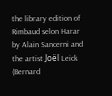the library edition of Rimbaud selon Harar by Alain Sancerni and the artist Joël Leick (Bernard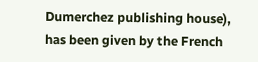Dumerchez publishing house), has been given by the French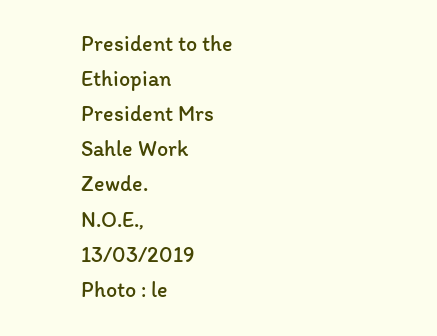President to the Ethiopian President Mrs Sahle Work Zewde.
N.O.E., 13/03/2019
Photo : le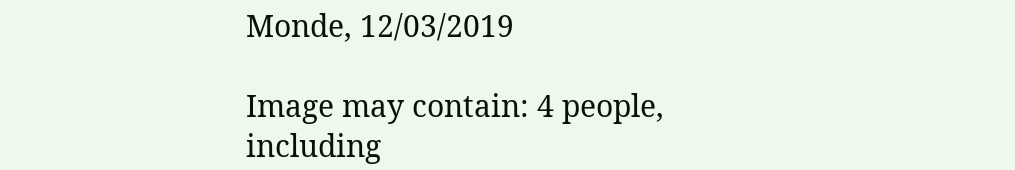Monde, 12/03/2019

Image may contain: 4 people, including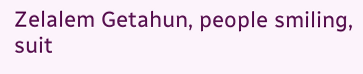Zelalem Getahun, people smiling, suit